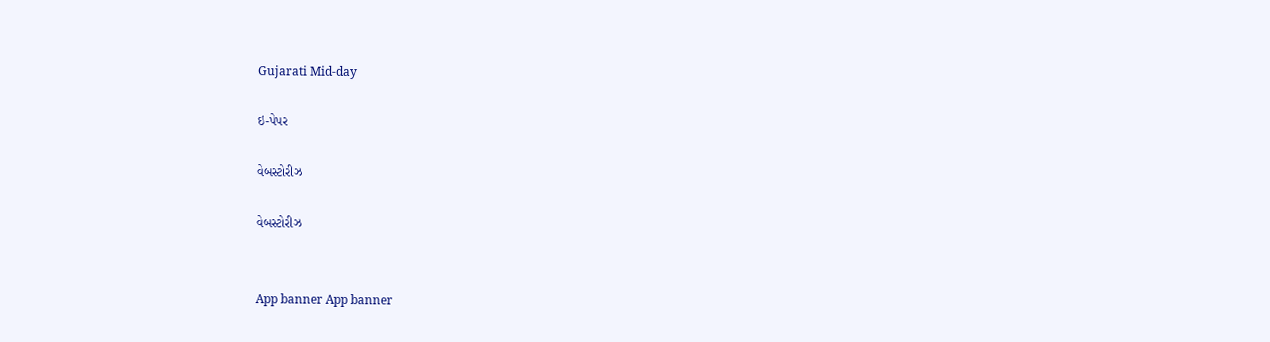Gujarati Mid-day

ઇ-પેપર

વેબસ્ટોરીઝ

વેબસ્ટોરીઝ


App banner App banner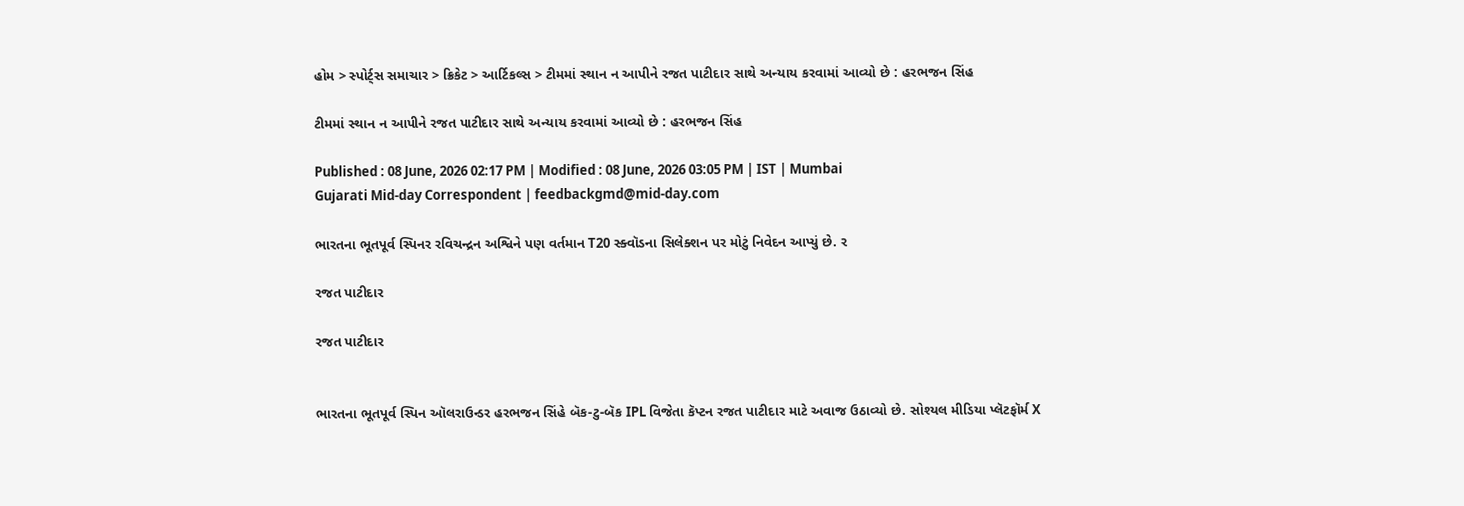હોમ > સ્પોર્ટ્સ સમાચાર > ક્રિકેટ > આર્ટિકલ્સ > ટીમમાં સ્થાન ન આપીને રજત પાટીદાર સાથે અન્યાય કરવામાં આવ્યો છે : હરભજન સિંહ

ટીમમાં સ્થાન ન આપીને રજત પાટીદાર સાથે અન્યાય કરવામાં આવ્યો છે : હરભજન સિંહ

Published : 08 June, 2026 02:17 PM | Modified : 08 June, 2026 03:05 PM | IST | Mumbai
Gujarati Mid-day Correspondent | feedbackgmd@mid-day.com

ભારતના ભૂતપૂર્વ સ્પિનર રવિચન્દ્રન અશ્વિને પણ વર્તમાન T20 સ્ક્વૉડના સિલેક્શન પર મોટું નિવેદન આપ્યું છે. ર

રજત પાટીદાર

રજત પાટીદાર


ભારતના ભૂતપૂર્વ સ્પિન ઑલરાઉન્ડર હરભજન સિંહે બૅક-ટુ-બૅક IPL વિજેતા કૅપ્ટન રજત પાટીદાર માટે અવાજ ઉઠાવ્યો છે. સોશ્યલ મીડિયા પ્લૅટફૉર્મ X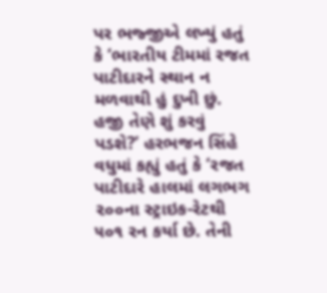પર ભજ્જીએ લખ્યું હતું કે ‘ભારતીય ટીમમાં રજત પાટીદારને સ્થાન ન મળવાથી હું દુખી છું. હજી તેણે શું કરવું પડશે?’ હરભજન સિંહે વધુમાં કહ્યું હતું કે ‘રજત પાટીદારે હાલમાં લગભગ ૨૦૦ના સ્ટ્રાઇક-રેટથી ૫૦૧ રન કર્યા છે. તેની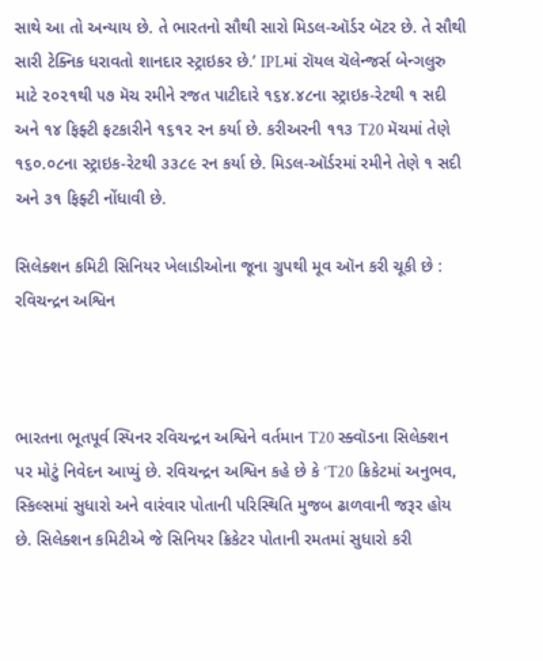સાથે આ તો અન્યાય છે. તે ભારતનો સૌથી સારો મિડલ-ઑર્ડર બૅટર છે. તે સૌથી સારી ટેક્નિક ધરાવતો શાનદાર સ્ટ્રાઇકર છે.’ IPLમાં રૉયલ ચૅલેન્જર્સ બેન્ગલુરુ માટે ૨૦૨૧થી ૫૭ મૅચ રમીને રજત પાટીદારે ૧૬૪.૪૮ના સ્ટ્રાઇક-રેટથી ૧ સદી અને ૧૪ ફિફ્ટી ફટકારીને ૧૬૧૨ રન કર્યા છે. કરીઅરની ૧૧૩ T20 મૅચમાં તેણે ૧૬૦.૦૮ના સ્ટ્રાઇક-રેટથી ૩૩૮૯ રન કર્યા છે. મિડલ-ઑર્ડરમાં રમીને તેણે ૧ સદી અને ૩૧ ફિફ્ટી નોંધાવી છે.

સિલેક્શન કમિટી સિનિયર ખેલાડીઓના જૂના ગ્રુપથી મૂવ ઑન કરી ચૂકી છે : રવિચન્દ્રન અશ્વિન



ભારતના ભૂતપૂર્વ સ્પિનર રવિચન્દ્રન અશ્વિને વર્તમાન T20 સ્ક્વૉડના સિલેક્શન પર મોટું નિવેદન આપ્યું છે. રવિચન્દ્રન અશ્વિન કહે છે કે ‘T20 ક્રિકેટમાં અનુભવ, સ્કિલ્સમાં સુધારો અને વારંવાર પોતાની પરિસ્થિતિ મુજબ ઢાળવાની જરૂર હોય છે. સિલેક્શન કમિટીએ જે સિનિયર ક્રિકેટર પોતાની રમતમાં સુધારો કરી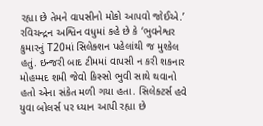રહ્યા છે તેમને વાપસીનો મોકો આપવો જોઈએ.’ રવિચન્દ્રન અશ્વિન વધુમાં કહે છે કે ‘ભુવનેશ્વર કુમારનું T20માં સિલેક્શન પહેલાંથી જ મુશ્કેલ હતું. ઇન્જરી બાદ ટીમમાં વાપસી ન કરી શકનાર મોહમ્મદ શમી જેવો કિસ્સો ભુવી સાથે થવાનો હતો એના સંકેત મળી ગયા હતા. સિલેક્ટર્સ હવે યુવા બોલર્સ પર ધ્યાન આપી રહ્યા છે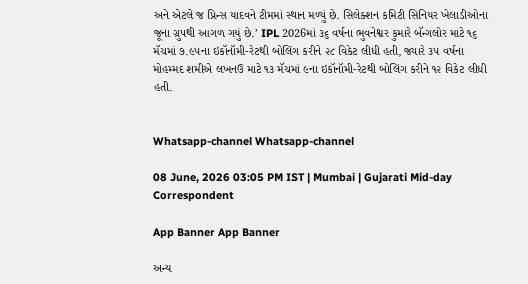અને એટલે જ પ્રિન્સ યાદવને ટીમમાં સ્થાન મળ્યું છે. સિલેક્શન કમિટી સિનિયર ખેલાડીઓના જૂના ગ્રુપથી આગળ ગયું છે.’ IPL 2026માં ૩૬ વર્ષના ભુવનેશ્વર કુમારે બૅન્ગલોર માટે ૧૬ મૅચમાં ૭.૯૫ના ઇકૉનૉમી-રેટથી બોલિંગ કરીને ૨૮ વિકેટ લીધી હતી, જ્યારે ૩૫ વર્ષના મોહમ્મદ શમીએ લખનઉ માટે ૧૩ મૅચમાં ૯ના ઇકૉનૉમી-રેટથી બોલિંગ કરીને ૧૨ વિકેટ લીધી હતી.


Whatsapp-channel Whatsapp-channel

08 June, 2026 03:05 PM IST | Mumbai | Gujarati Mid-day Correspondent

App Banner App Banner

અન્ય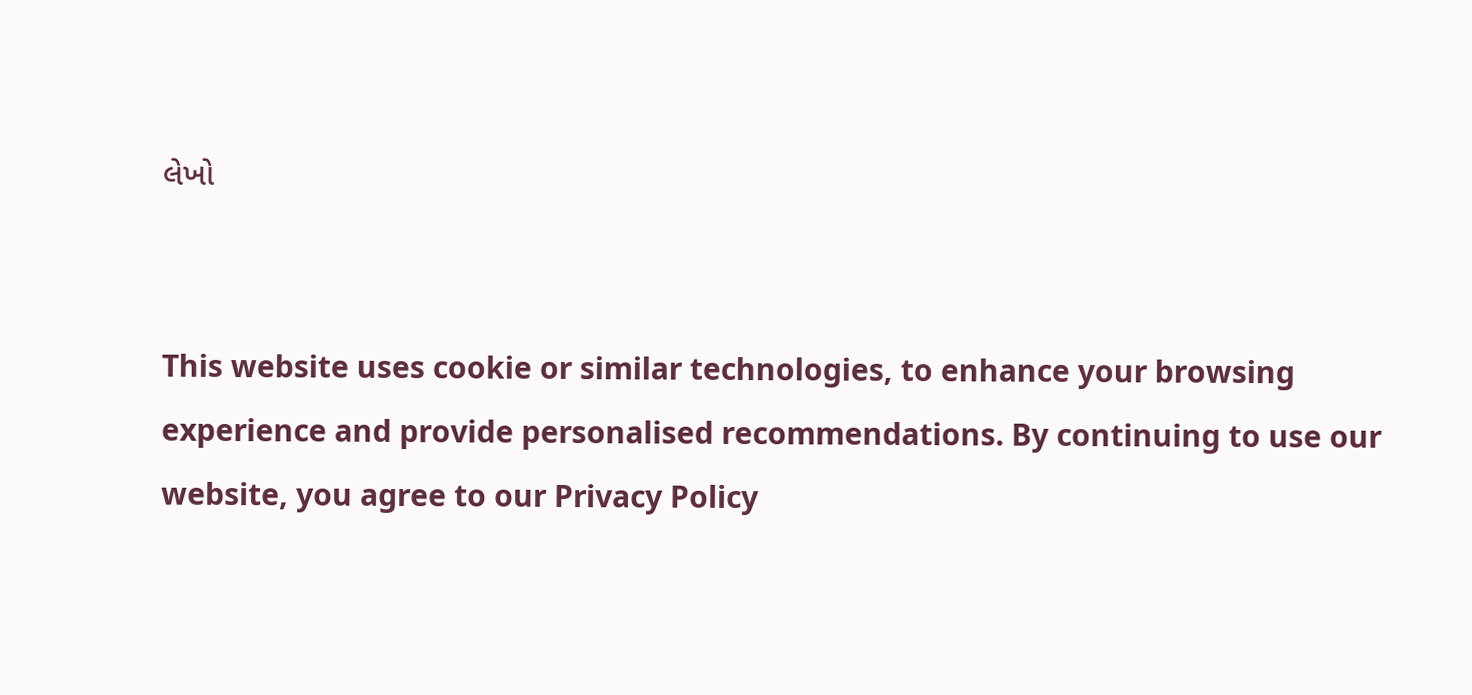લેખો


This website uses cookie or similar technologies, to enhance your browsing experience and provide personalised recommendations. By continuing to use our website, you agree to our Privacy Policy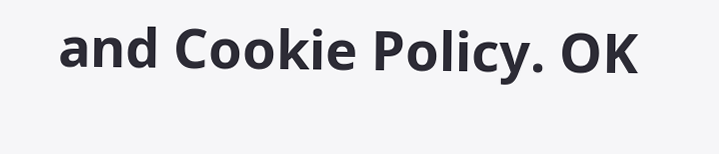and Cookie Policy. OK